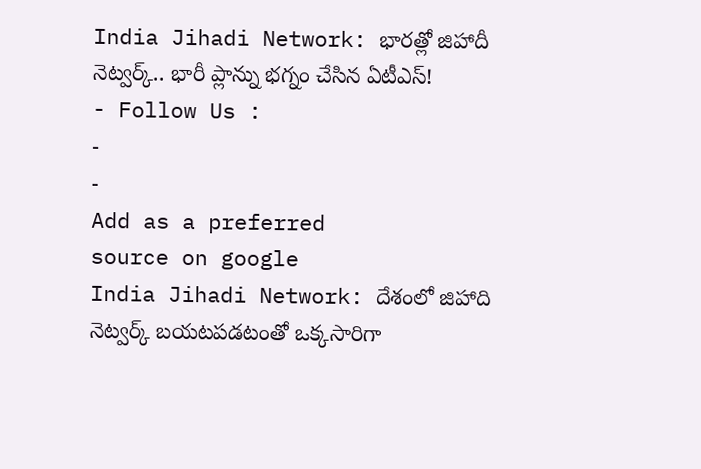India Jihadi Network: భారత్లో జిహాదీ నెట్వర్క్.. భారీ ప్లాన్ను భగ్నం చేసిన ఏటీఎస్!
- Follow Us :
-
-
Add as a preferred
source on google
India Jihadi Network: దేశంలో జిహాది నెట్వర్క్ బయటపడటంతో ఒక్కసారిగా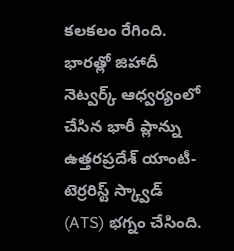కలకలం రేగింది. భారత్లో జిహాదీ నెట్వర్క్ ఆధ్వర్యంలో చేసిన భారీ ప్లాన్ను ఉత్తరప్రదేశ్ యాంటీ-టెర్రరిస్ట్ స్క్వాడ్ (ATS) భగ్నం చేసింది.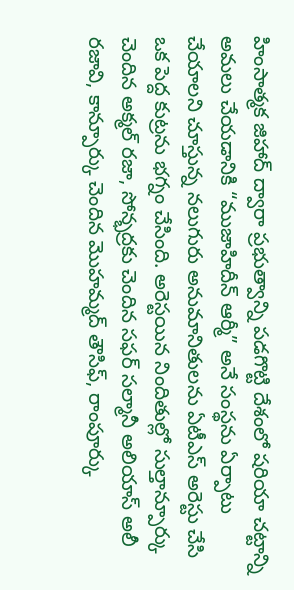హింసాత్మక జిహాద్ ద్వారా ప్రభుత్వాన్ని పడగొట్టి దేశంలో షరియా చట్టాన్ని అమలు చేయడానికి “ముజాహిదీన్ ఆర్మీ” అనే సంస్థను ఏర్పాటు చేయాలని చూస్తున్న నలుగురు అనుమానితులను ఏటీఎస్ అరెస్టు చేసి ఒక పెద్ద కుట్రను భగ్నం చేసింది. అరెస్టయిన నిందితుల్లో సుల్తాన్పూర్కు చెందిన అక్మల్ రజా, సోన్భద్రకు చెందిన సఫర్ సల్మానీ అలియాస్ అలీ రజావి, కాన్పూర్కు చెందిన మొహమ్మద్ తౌసిఫ్, రాంపూర్కు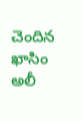చెందిన ఖాసిం అలీ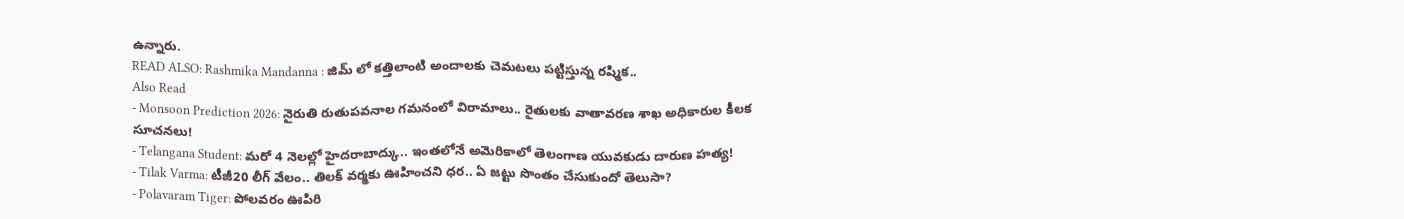ఉన్నారు.
READ ALSO: Rashmika Mandanna : జిమ్ లో కత్తిలాంటి అందాలకు చెమటలు పట్టిస్తున్న రష్మిక..
Also Read
- Monsoon Prediction 2026: నైరుతి రుతుపవనాల గమనంలో విరామాలు.. రైతులకు వాతావరణ శాఖ అధికారుల కీలక సూచనలు!
- Telangana Student: మరో 4 నెలల్లో హైదరాబాద్కు.. ఇంతలోనే అమెరికాలో తెలంగాణ యువకుడు దారుణ హత్య!
- Tilak Varma: టీజీ20 లీగ్ వేలం.. తిలక్ వర్మకు ఊహించని ధర.. ఏ జట్టు సొంతం చేసుకుందో తెలుసా?
- Polavaram Tiger: పోలవరం ఊపిరి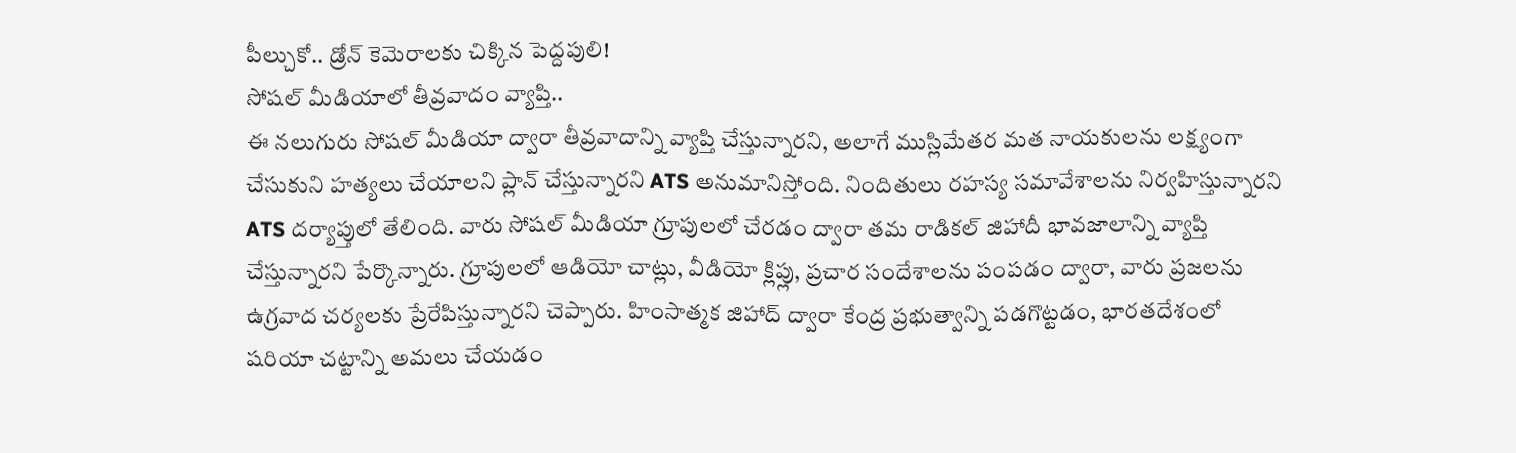పీల్చుకో.. డ్రోన్ కెమెరాలకు చిక్కిన పెద్దపులి!
సోషల్ మీడియాలో తీవ్రవాదం వ్యాప్తి..
ఈ నలుగురు సోషల్ మీడియా ద్వారా తీవ్రవాదాన్ని వ్యాప్తి చేస్తున్నారని, అలాగే ముస్లిమేతర మత నాయకులను లక్ష్యంగా చేసుకుని హత్యలు చేయాలని ప్లాన్ చేస్తున్నారని ATS అనుమానిస్తోంది. నిందితులు రహస్య సమావేశాలను నిర్వహిస్తున్నారని ATS దర్యాప్తులో తేలింది. వారు సోషల్ మీడియా గ్రూపులలో చేరడం ద్వారా తమ రాడికల్ జిహాదీ భావజాలాన్ని వ్యాప్తి చేస్తున్నారని పేర్కొన్నారు. గ్రూపులలో ఆడియో చాట్లు, వీడియో క్లిప్లు, ప్రచార సందేశాలను పంపడం ద్వారా, వారు ప్రజలను ఉగ్రవాద చర్యలకు ప్రేరేపిస్తున్నారని చెప్పారు. హింసాత్మక జిహాద్ ద్వారా కేంద్ర ప్రభుత్వాన్ని పడగొట్టడం, భారతదేశంలో షరియా చట్టాన్ని అమలు చేయడం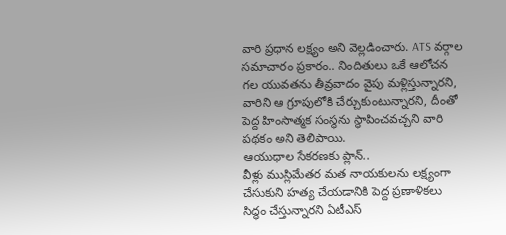వారి ప్రధాన లక్ష్యం అని వెల్లడించారు. ATS వర్గాల సమాచారం ప్రకారం.. నిందితులు ఒకే ఆలోచన గల యువతను తీవ్రవాదం వైపు మళ్లిస్తున్నారని, వారిని ఆ గ్రూపులోకి చేర్చుకుంటున్నారని, దీంతో పెద్ద హింసాత్మక సంస్థను స్థాపించవచ్చని వారి పథకం అని తెలిపాయి.
ఆయుధాల సేకరణకు ప్లాన్..
వీళ్లు ముస్లిమేతర మత నాయకులను లక్ష్యంగా చేసుకుని హత్య చేయడానికి పెద్ద ప్రణాళికలు సిద్ధం చేస్తున్నారని ఏటీఎస్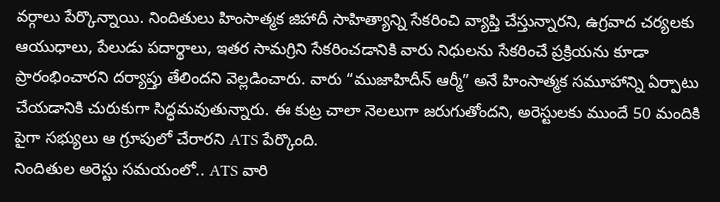వర్గాలు పేర్కొన్నాయి. నిందితులు హింసాత్మక జిహాదీ సాహిత్యాన్ని సేకరించి వ్యాప్తి చేస్తున్నారని, ఉగ్రవాద చర్యలకు ఆయుధాలు, పేలుడు పదార్థాలు, ఇతర సామగ్రిని సేకరించడానికి వారు నిధులను సేకరించే ప్రక్రియను కూడా ప్రారంభించారని దర్యాప్తు తేలిందని వెల్లడించారు. వారు “ముజాహిదీన్ ఆర్మీ” అనే హింసాత్మక సమూహాన్ని ఏర్పాటు చేయడానికి చురుకుగా సిద్ధమవుతున్నారు. ఈ కుట్ర చాలా నెలలుగా జరుగుతోందని, అరెస్టులకు ముందే 50 మందికి పైగా సభ్యులు ఆ గ్రూపులో చేరారని ATS పేర్కొంది.
నిందితుల అరెస్టు సమయంలో.. ATS వారి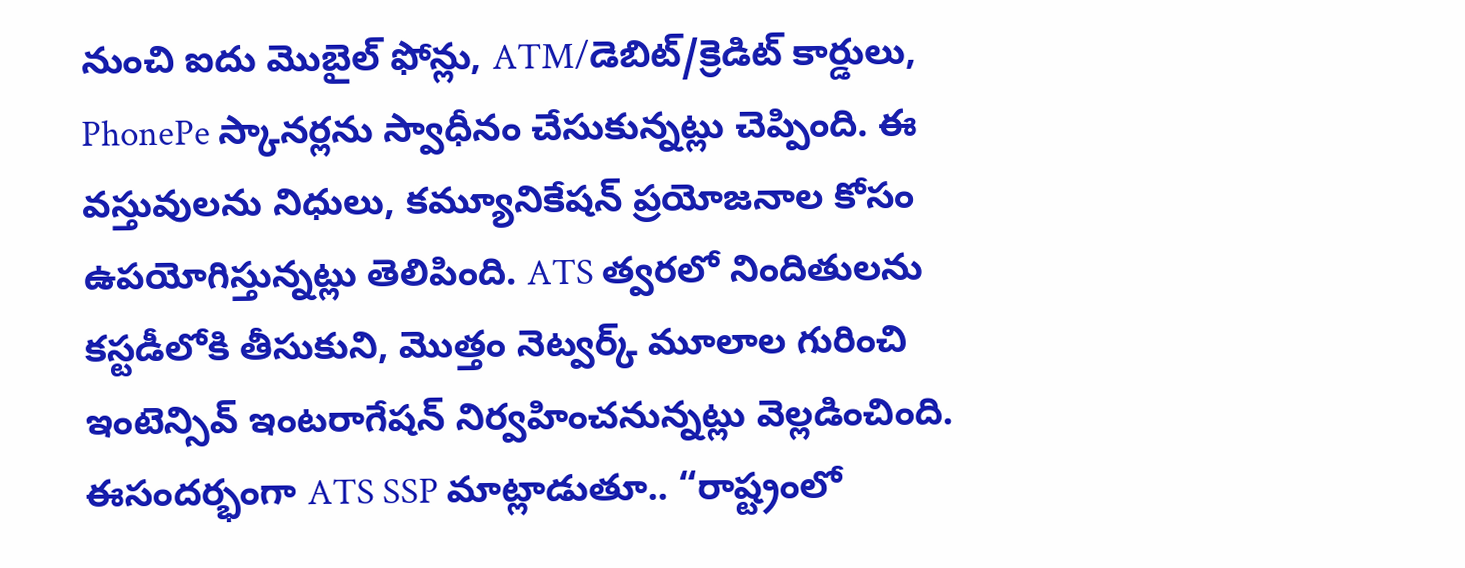నుంచి ఐదు మొబైల్ ఫోన్లు, ATM/డెబిట్/క్రెడిట్ కార్డులు, PhonePe స్కానర్లను స్వాధీనం చేసుకున్నట్లు చెప్పింది. ఈ వస్తువులను నిధులు, కమ్యూనికేషన్ ప్రయోజనాల కోసం ఉపయోగిస్తున్నట్లు తెలిపింది. ATS త్వరలో నిందితులను కస్టడీలోకి తీసుకుని, మొత్తం నెట్వర్క్ మూలాల గురించి ఇంటెన్సివ్ ఇంటరాగేషన్ నిర్వహించనున్నట్లు వెల్లడించింది. ఈసందర్భంగా ATS SSP మాట్లాడుతూ.. “రాష్ట్రంలో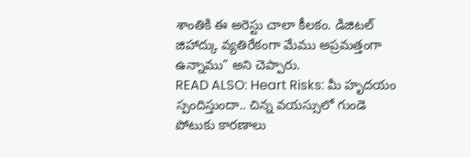శాంతికి ఈ అరెస్టు చాలా కీలకం. డిజిటల్ జిహాద్కు వ్యతిరేకంగా మేము అప్రమత్తంగా ఉన్నాము” అని చెప్పారు.
READ ALSO: Heart Risks: మీ హృదయం స్పందిస్తుందా.. చిన్న వయస్సులో గుండె పోటుకు కారణాలు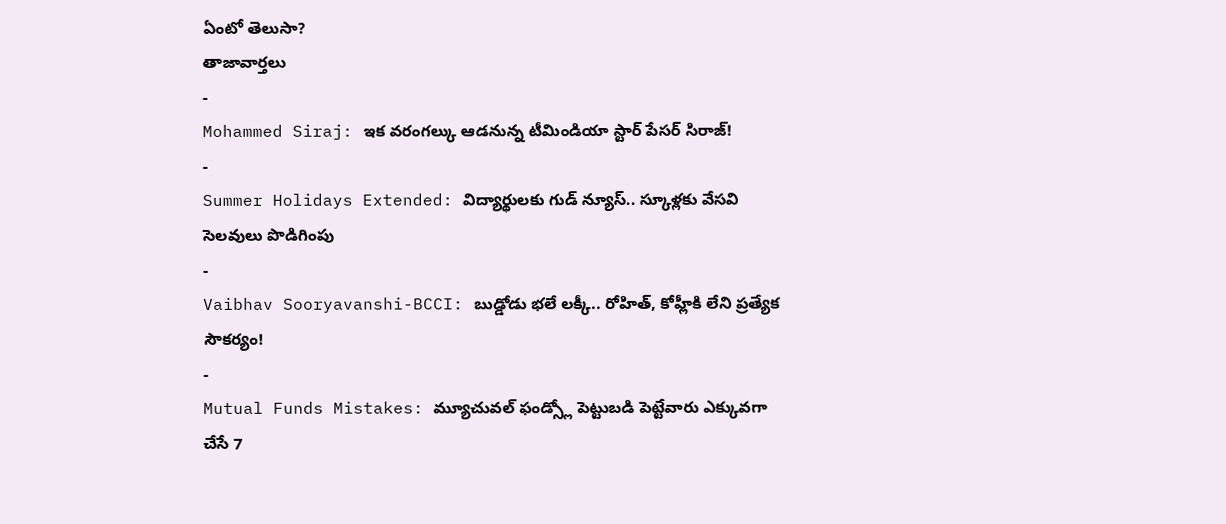ఏంటో తెలుసా?
తాజావార్తలు
-
Mohammed Siraj: ఇక వరంగల్కు ఆడనున్న టీమిండియా స్టార్ పేసర్ సిరాజ్!
-
Summer Holidays Extended: విద్యార్థులకు గుడ్ న్యూస్.. స్కూళ్లకు వేసవి సెలవులు పొడిగింపు
-
Vaibhav Sooryavanshi-BCCI: బుడ్డోడు భలే లక్కీ.. రోహిత్, కోహ్లీకి లేని ప్రత్యేక సౌకర్యం!
-
Mutual Funds Mistakes: మ్యూచువల్ ఫండ్స్లో పెట్టుబడి పెట్టేవారు ఎక్కువగా చేసే 7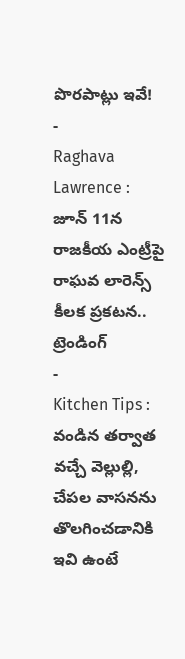పొరపాట్లు ఇవే!
-
Raghava Lawrence : జూన్ 11న రాజకీయ ఎంట్రీపై రాఘవ లారెన్స్ కీలక ప్రకటన..
ట్రెండింగ్
-
Kitchen Tips : వండిన తర్వాత వచ్చే వెల్లుల్లి, చేపల వాసనను తొలగించడానికి ఇవి ఉంటే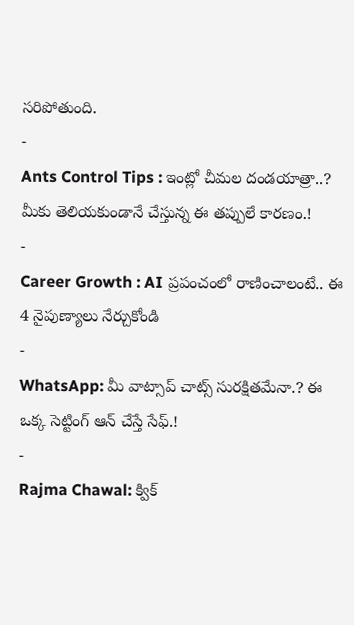సరిపోతుంది.
-
Ants Control Tips : ఇంట్లో చీమల దండయాత్రా..? మీకు తెలియకుండానే చేస్తున్న ఈ తప్పులే కారణం.!
-
Career Growth : AI ప్రపంచంలో రాణించాలంటే.. ఈ 4 నైపుణ్యాలు నేర్చుకోండి
-
WhatsApp: మీ వాట్సాప్ చాట్స్ సురక్షితమేనా.? ఈ ఒక్క సెట్టింగ్ ఆన్ చేస్తే సేఫ్.!
-
Rajma Chawal: క్విక్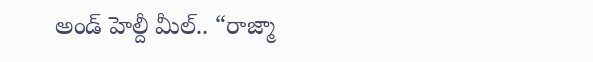అండ్ హెల్దీ మీల్.. “రాజ్మా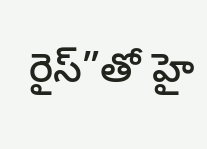రైస్”తో హై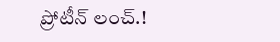ప్రోటీన్ లంచ్.!